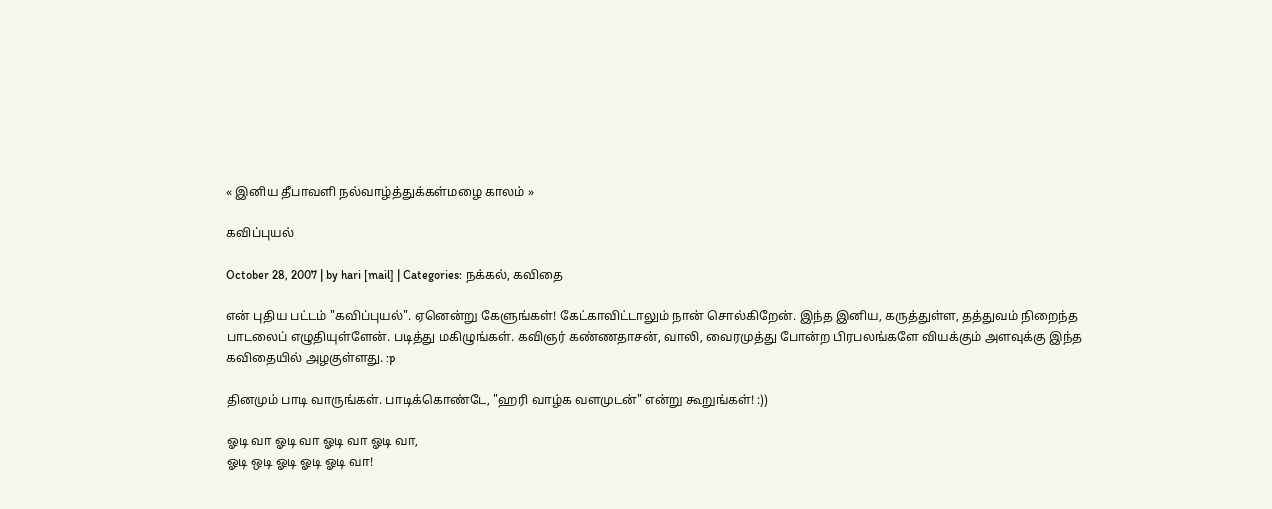« இனிய தீபாவளி நல்வாழ்த்துக்கள்மழை காலம் »

கவிப்புயல்

October 28, 2007 | by hari [mail] | Categories: நக்கல், கவிதை

என் புதிய பட்டம் "கவிப்புயல்". ஏனென்று கேளுங்கள்! கேட்காவிட்டாலும் நான் சொல்கிறேன். இந்த இனிய, கருத்துள்ள, தத்துவம் நிறைந்த பாடலைப் எழுதியுள்ளேன். படித்து மகிழுங்கள். கவிஞர் கண்ணதாசன், வாலி, வைரமுத்து போன்ற பிரபலங்களே வியக்கும் அளவுக்கு இந்த கவிதையில் அழகுள்ளது. :p

தினமும் பாடி வாருங்கள். பாடிக்கொண்டே, "ஹரி வாழ்க வளமுடன்" என்று கூறுங்கள்! :))

ஓடி வா ஓடி வா ஓடி வா ஓடி வா,
ஓடி ஒடி ஓடி ஓடி ஓடி வா!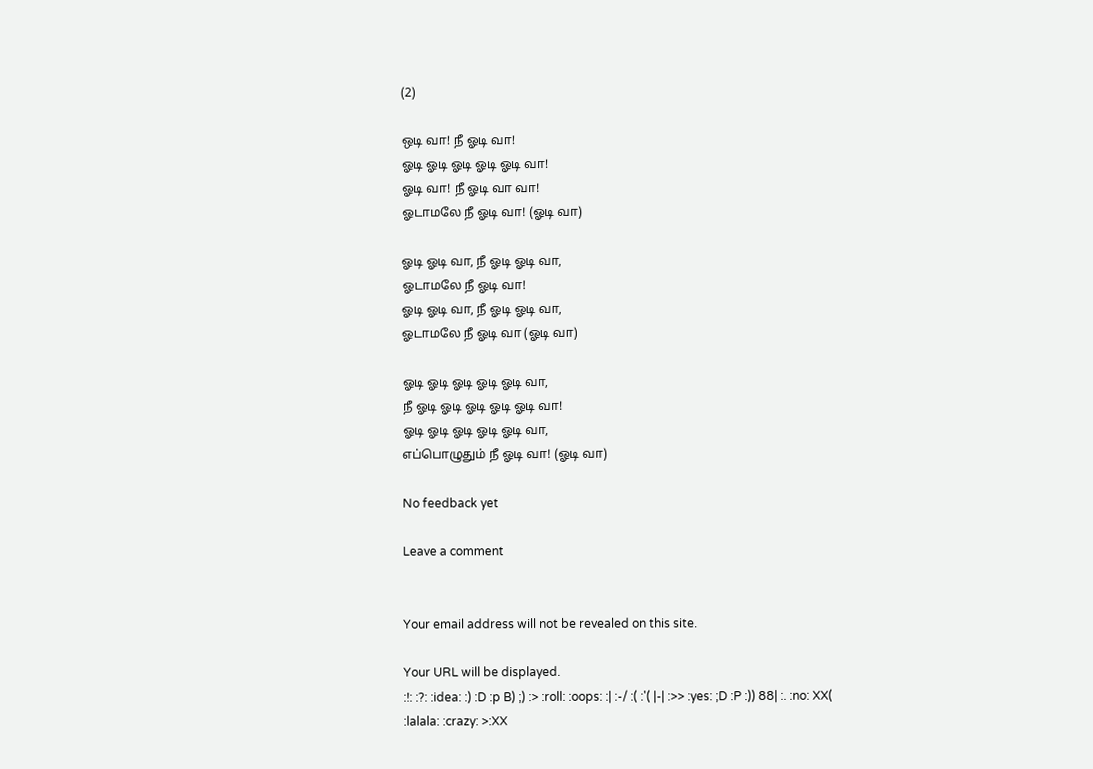(2)

ஒடி வா! நீ ஓடி வா!
ஓடி ஓடி ஓடி ஓடி ஓடி வா!
ஓடி வா! நீ ஓடி வா வா!
ஓடாமலே நீ ஓடி வா! (ஓடி வா)

ஓடி ஓடி வா, நீ ஓடி ஓடி வா,
ஓடாமலே நீ ஓடி வா!
ஓடி ஓடி வா, நீ ஓடி ஓடி வா,
ஓடாமலே நீ ஓடி வா (ஓடி வா)

ஓடி ஓடி ஓடி ஓடி ஓடி வா,
நீ ஓடி ஓடி ஓடி ஓடி ஓடி வா!
ஓடி ஓடி ஓடி ஓடி ஓடி வா,
எப்பொழுதும் நீ ஓடி வா! (ஓடி வா)

No feedback yet

Leave a comment


Your email address will not be revealed on this site.

Your URL will be displayed.
:!: :?: :idea: :) :D :p B) ;) :> :roll: :oops: :| :-/ :( :'( |-| :>> :yes: ;D :P :)) 88| :. :no: XX( :lalala: :crazy: >:XX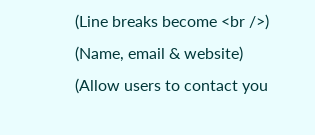(Line breaks become <br />)
(Name, email & website)
(Allow users to contact you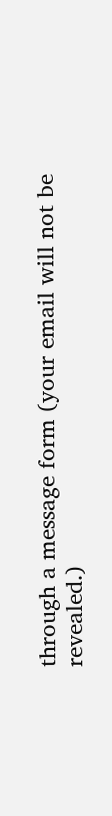through a message form (your email will not be revealed.)